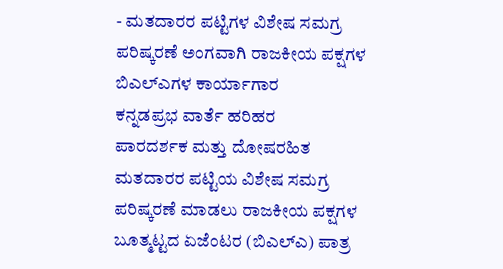- ಮತದಾರರ ಪಟ್ಟಿಗಳ ವಿಶೇಷ ಸಮಗ್ರ ಪರಿಷ್ಕರಣೆ ಅಂಗವಾಗಿ ರಾಜಕೀಯ ಪಕ್ಷಗಳ ಬಿಎಲ್ಎಗಳ ಕಾರ್ಯಾಗಾರ
ಕನ್ನಡಪ್ರಭ ವಾರ್ತೆ ಹರಿಹರ
ಪಾರದರ್ಶಕ ಮತ್ತು ದೋಷರಹಿತ ಮತದಾರರ ಪಟ್ಟಿಯ ವಿಶೇಷ ಸಮಗ್ರ ಪರಿಷ್ಕರಣೆ ಮಾಡಲು ರಾಜಕೀಯ ಪಕ್ಷಗಳ ಬೂತ್ಮಟ್ಟದ ಏಜೆಂಟರ (ಬಿಎಲ್ಎ) ಪಾತ್ರ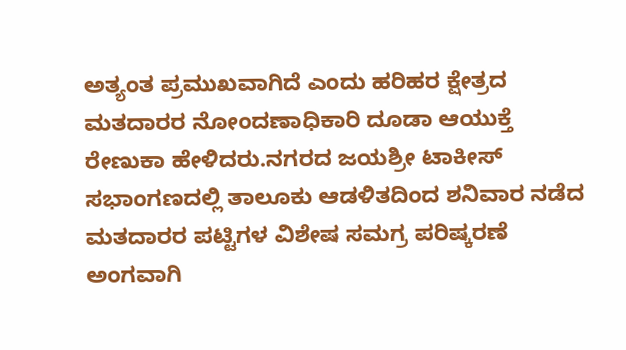ಅತ್ಯಂತ ಪ್ರಮುಖವಾಗಿದೆ ಎಂದು ಹರಿಹರ ಕ್ಷೇತ್ರದ ಮತದಾರರ ನೋಂದಣಾಧಿಕಾರಿ ದೂಡಾ ಆಯುಕ್ತೆ ರೇಣುಕಾ ಹೇಳಿದರು.ನಗರದ ಜಯಶ್ರೀ ಟಾಕೀಸ್ ಸಭಾಂಗಣದಲ್ಲಿ ತಾಲೂಕು ಆಡಳಿತದಿಂದ ಶನಿವಾರ ನಡೆದ ಮತದಾರರ ಪಟ್ಟಿಗಳ ವಿಶೇಷ ಸಮಗ್ರ ಪರಿಷ್ಕರಣೆ ಅಂಗವಾಗಿ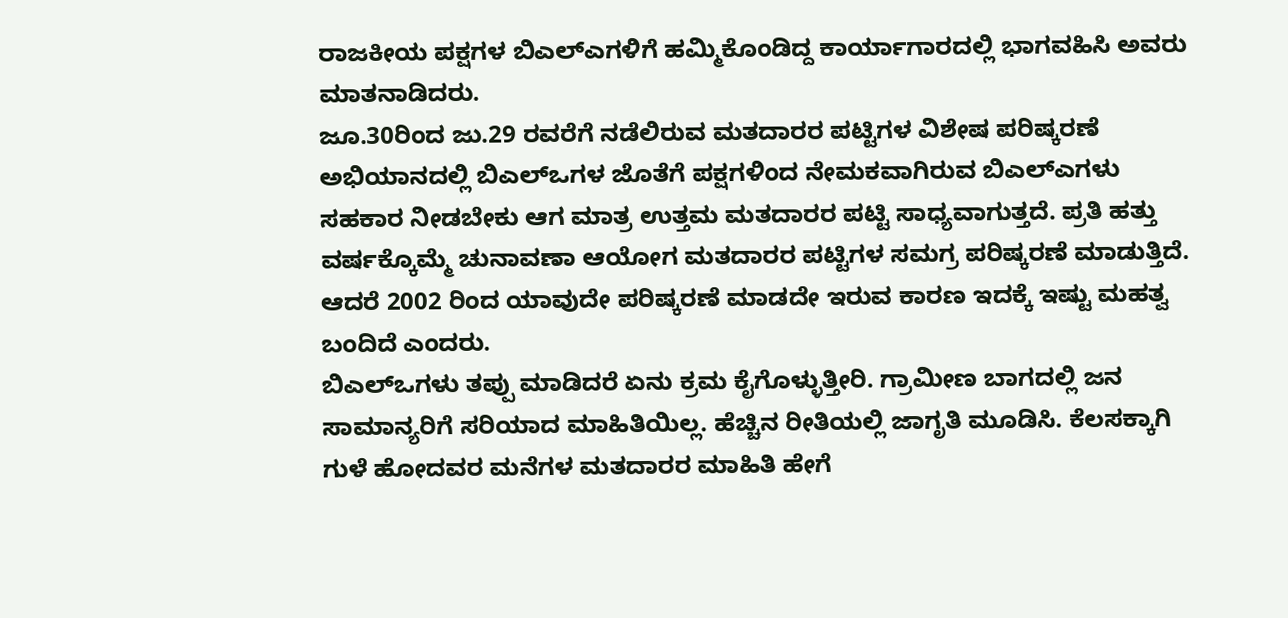ರಾಜಕೀಯ ಪಕ್ಷಗಳ ಬಿಎಲ್ಎಗಳಿಗೆ ಹಮ್ಮಿಕೊಂಡಿದ್ದ ಕಾರ್ಯಾಗಾರದಲ್ಲಿ ಭಾಗವಹಿಸಿ ಅವರು ಮಾತನಾಡಿದರು.
ಜೂ.30ರಿಂದ ಜು.29 ರವರೆಗೆ ನಡೆಲಿರುವ ಮತದಾರರ ಪಟ್ಟಿಗಳ ವಿಶೇಷ ಪರಿಷ್ಕರಣೆ ಅಭಿಯಾನದಲ್ಲಿ ಬಿಎಲ್ಒಗಳ ಜೊತೆಗೆ ಪಕ್ಷಗಳಿಂದ ನೇಮಕವಾಗಿರುವ ಬಿಎಲ್ಎಗಳು ಸಹಕಾರ ನೀಡಬೇಕು ಆಗ ಮಾತ್ರ ಉತ್ತಮ ಮತದಾರರ ಪಟ್ಟಿ ಸಾಧ್ಯವಾಗುತ್ತದೆ. ಪ್ರತಿ ಹತ್ತು ವರ್ಷಕ್ಕೊಮ್ಮೆ ಚುನಾವಣಾ ಆಯೋಗ ಮತದಾರರ ಪಟ್ಟಿಗಳ ಸಮಗ್ರ ಪರಿಷ್ಕರಣೆ ಮಾಡುತ್ತಿದೆ. ಆದರೆ 2002 ರಿಂದ ಯಾವುದೇ ಪರಿಷ್ಕರಣೆ ಮಾಡದೇ ಇರುವ ಕಾರಣ ಇದಕ್ಕೆ ಇಷ್ಟು ಮಹತ್ವ ಬಂದಿದೆ ಎಂದರು.
ಬಿಎಲ್ಒಗಳು ತಪ್ಪು ಮಾಡಿದರೆ ಏನು ಕ್ರಮ ಕೈಗೊಳ್ಳುತ್ತೀರಿ. ಗ್ರಾಮೀಣ ಬಾಗದಲ್ಲಿ ಜನ ಸಾಮಾನ್ಯರಿಗೆ ಸರಿಯಾದ ಮಾಹಿತಿಯಿಲ್ಲ. ಹೆಚ್ಚಿನ ರೀತಿಯಲ್ಲಿ ಜಾಗೃತಿ ಮೂಡಿಸಿ. ಕೆಲಸಕ್ಕಾಗಿ ಗುಳೆ ಹೋದವರ ಮನೆಗಳ ಮತದಾರರ ಮಾಹಿತಿ ಹೇಗೆ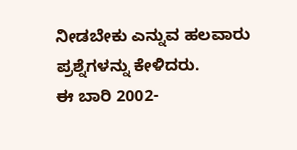ನೀಡಬೇಕು ಎನ್ನುವ ಹಲವಾರು ಪ್ರಶ್ನೆಗಳನ್ನು ಕೇಳಿದರು.
ಈ ಬಾರಿ 2002-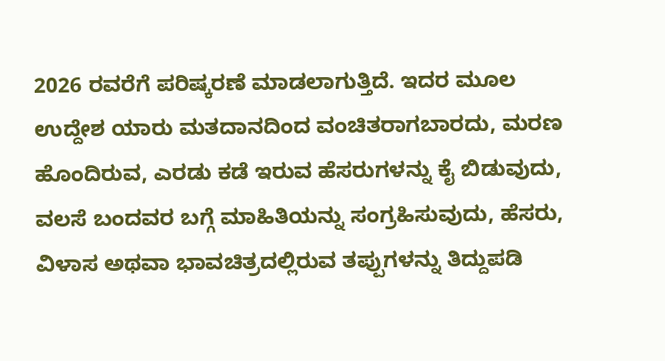2026 ರವರೆಗೆ ಪರಿಷ್ಕರಣೆ ಮಾಡಲಾಗುತ್ತಿದೆ. ಇದರ ಮೂಲ ಉದ್ದೇಶ ಯಾರು ಮತದಾನದಿಂದ ವಂಚಿತರಾಗಬಾರದು, ಮರಣ ಹೊಂದಿರುವ, ಎರಡು ಕಡೆ ಇರುವ ಹೆಸರುಗಳನ್ನು ಕೈ ಬಿಡುವುದು, ವಲಸೆ ಬಂದವರ ಬಗ್ಗೆ ಮಾಹಿತಿಯನ್ನು ಸಂಗ್ರಹಿಸುವುದು, ಹೆಸರು, ವಿಳಾಸ ಅಥವಾ ಭಾವಚಿತ್ರದಲ್ಲಿರುವ ತಪ್ಪುಗಳನ್ನು ತಿದ್ದುಪಡಿ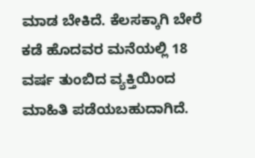ಮಾಡ ಬೇಕಿದೆ. ಕೆಲಸಕ್ಕಾಗಿ ಬೇರೆ ಕಡೆ ಹೊದವರ ಮನೆಯಲ್ಲಿ 18 ವರ್ಷ ತುಂಬಿದ ವ್ಯಕ್ತಿಯಿಂದ ಮಾಹಿತಿ ಪಡೆಯಬಹುದಾಗಿದೆ.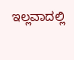ಇಲ್ಲವಾದಲ್ಲಿ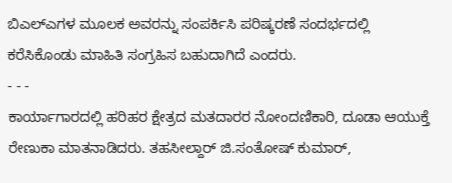ಬಿಎಲ್ಎಗಳ ಮೂಲಕ ಅವರನ್ನು ಸಂಪರ್ಕಿಸಿ ಪರಿಷ್ಕರಣೆ ಸಂದರ್ಭದಲ್ಲಿ ಕರೆಸಿಕೊಂಡು ಮಾಹಿತಿ ಸಂಗ್ರಹಿಸ ಬಹುದಾಗಿದೆ ಎಂದರು.
- - -
ಕಾರ್ಯಾಗಾರದಲ್ಲಿ ಹರಿಹರ ಕ್ಷೇತ್ರದ ಮತದಾರರ ನೋಂದಣಿಕಾರಿ, ದೂಡಾ ಆಯುಕ್ತೆ ರೇಣುಕಾ ಮಾತನಾಡಿದರು. ತಹಸೀಲ್ದಾರ್ ಜಿ.ಸಂತೋಷ್ ಕುಮಾರ್,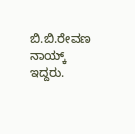ಬಿ.ಬಿ.ರೇವಣ ನಾಯ್ಕ್ ಇದ್ದರು.